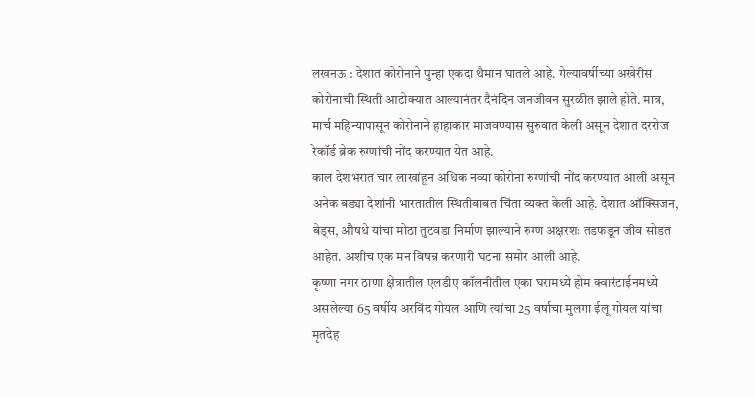लखनऊ : देशात कोरोनाने पुन्हा एकदा थैमान घातले आहे. गेल्यावर्षीच्या अखेरीस कोरोनाची स्थिती आटोक्यात आल्यानंतर दैनंदिन जनजीवन सुरळीत झाले होते. मात्र, मार्च महिन्यापासून कोरोनाने हाहाकार माजवण्यास सुरुवात केली असून देशात दररोज रेकॉर्ड ब्रेक रुग्णांची नोंद करण्यात येत आहे.
काल देशभरात चार लाखांहून अधिक नव्या कोरोना रुग्णांची नोंद करण्यात आली असून अनेक बड्या देशांनी भारतातील स्थितीबाबत चिंता व्यक्त केली आहे. देशात ऑक्सिजन, बेड्स, औषधे यांचा मोठा तुटवडा निर्माण झाल्याने रुग्ण अक्षरशः तडफडून जीव सोडत आहेत. अशीच एक मन विषन्न करणारी घटना समोर आली आहे.
कृष्णा नगर ठाणा क्षेत्रातील एलडीए कॉलनीतील एका घरामध्ये होम क्वारंटाईनमध्ये असलेल्या 65 वर्षीय अरविंद गोयल आणि त्यांचा 25 वर्षाचा मुलगा ईलू गोयल यांचा मृतदेह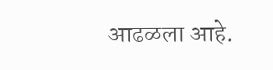आढळला आहे.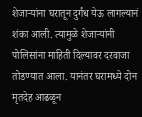शेजाऱ्यांना घरातून दुर्गंध येऊ लागल्यानं शंका आली. त्यामुळे शेजाऱ्यांनी पोलिसांना माहिती दिल्यावर दरवाजा तोडण्यात आला. यानंतर घरामध्ये दोन मृतदेह आढळून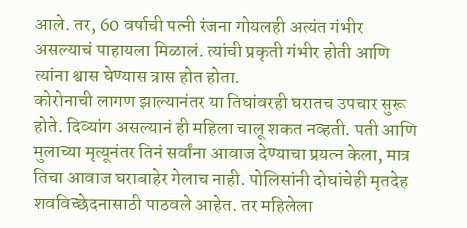आले. तर, 60 वर्षाची पत्नी रंजना गोयलही अत्यंत गंभीर असल्याचं पाहायला मिळालं. त्यांची प्रकृती गंभीर होती आणि त्यांना श्वास घेण्यास त्रास होत होता.
कोरोनाची लागण झाल्यानंतर या तिघांवरही घरातच उपचार सुरू होते. दिव्यांग असल्यानं ही महिला चालू शकत नव्हती. पती आणि मुलाच्या मृत्यूनंतर तिनं सर्वांना आवाज देण्याचा प्रयत्न केला, मात्र तिचा आवाज घराबाहेर गेलाच नाही. पोलिसांनी दोघांचेही मृतदेह शवविच्छेदनासाठी पाठवले आहेत. तर महिलेला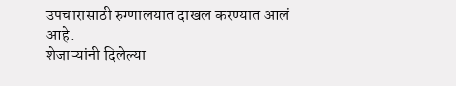उपचारासाठी रुग्णालयात दाखल करण्यात आलं आहे.
शेजाऱ्यांनी दिलेल्या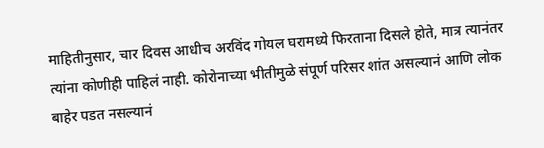माहितीनुसार, चार दिवस आधीच अरविंद गोयल घरामध्ये फिरताना दिसले होते, मात्र त्यानंतर त्यांना कोणीही पाहिलं नाही. कोरोनाच्या भीतीमुळे संपूर्ण परिसर शांत असल्यानं आणि लोक बाहेर पडत नसल्यानं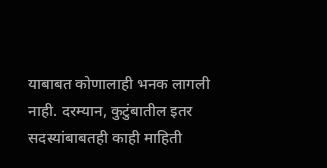याबाबत कोणालाही भनक लागली नाही. दरम्यान, कुटुंबातील इतर सदस्यांबाबतही काही माहिती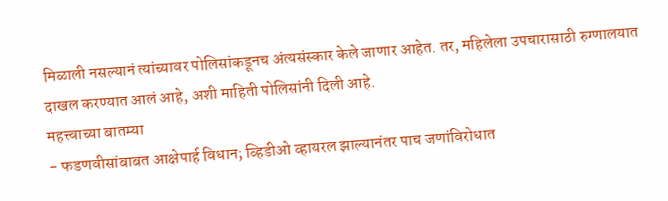मिळाली नसल्यानं त्यांच्यावर पोलिसांकडूनच अंत्यसंस्कार केले जाणार आहेत. तर, महिलेला उपचारासाठी रुग्णालयात दाखल करण्यात आलं आहे, अशी माहिती पोलिसांनी दिली आहे.
महत्त्वाच्या बातम्या
- फडणवीसांबाबत आक्षेपार्ह विधान; व्हिडीओ व्हायरल झाल्यानंतर पाच जणांविरोधात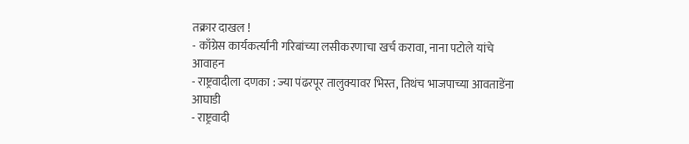तक्रार दाखल !
- काँग्रेस कार्यकर्त्यांनी गरिबांच्या लसीकरणाचा खर्च करावा, नाना पटोले यांचे आवाहन
- राष्ट्रवादीला दणका : ज्या पंढरपूर तालुक्यावर भिस्त, तिथंच भाजपाच्या आवताडेंना आघाडी
- राष्ट्रवादी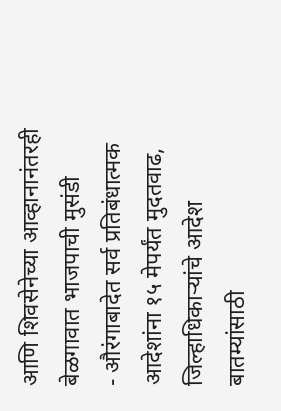आणि शिवसेनेच्या आव्हानानंतरही बेळगावात भाजपाची मुसंडी
- औरंगाबादेत सर्व प्रतिबंधात्मक आदेशांना १५ मेपर्यंत मुदतवाढ, जिल्हाधिकाऱ्यांचे आदेश
बातम्यांसाठी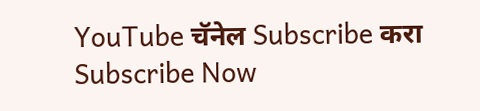YouTube चॅनेल Subscribe करा
Subscribe Now